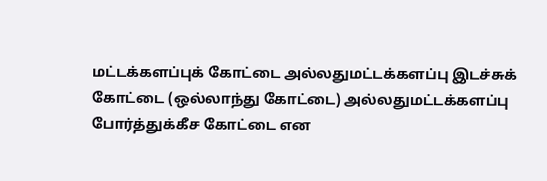மட்டக்களப்புக் கோட்டை அல்லதுமட்டக்களப்பு இடச்சுக் கோட்டை (ஒல்லாந்து கோட்டை) அல்லதுமட்டக்களப்பு போர்த்துக்கீச கோட்டை என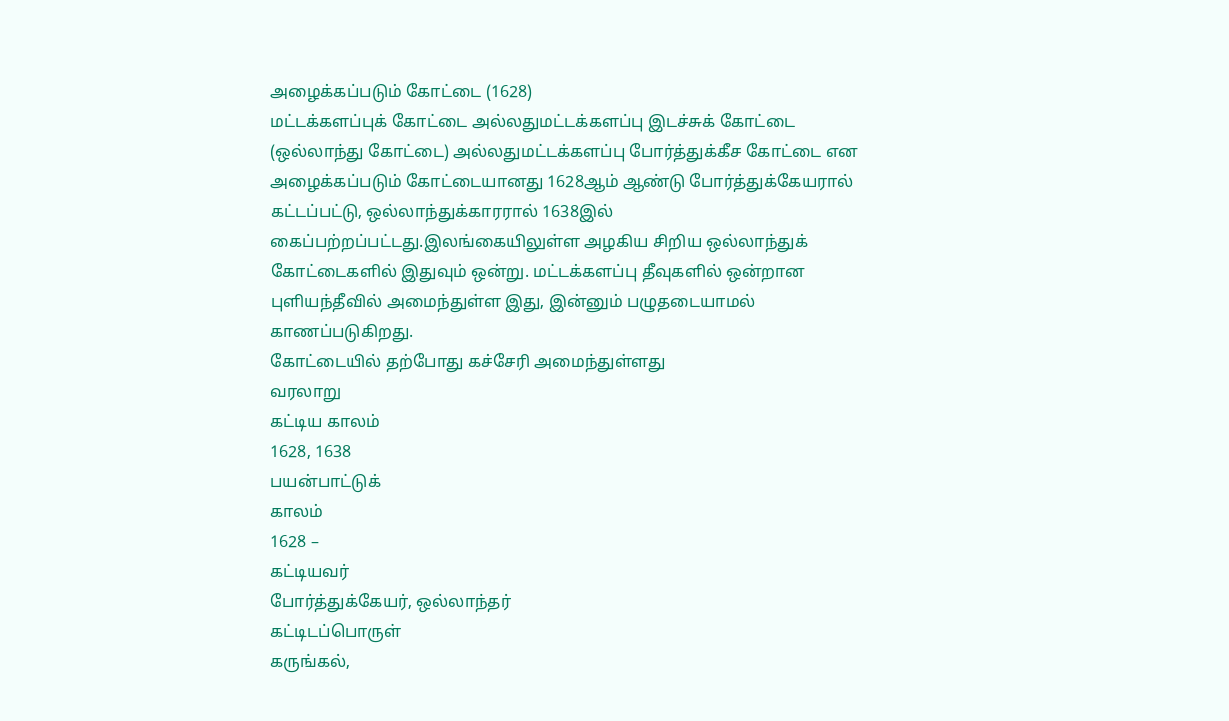அழைக்கப்படும் கோட்டை (1628)
மட்டக்களப்புக் கோட்டை அல்லதுமட்டக்களப்பு இடச்சுக் கோட்டை (ஒல்லாந்து கோட்டை) அல்லதுமட்டக்களப்பு போர்த்துக்கீச கோட்டை என அழைக்கப்படும் கோட்டையானது 1628ஆம் ஆண்டு போர்த்துக்கேயரால் கட்டப்பட்டு, ஒல்லாந்துக்காரரால் 1638இல் கைப்பற்றப்பட்டது.இலங்கையிலுள்ள அழகிய சிறிய ஒல்லாந்துக் கோட்டைகளில் இதுவும் ஒன்று. மட்டக்களப்பு தீவுகளில் ஒன்றான புளியந்தீவில் அமைந்துள்ள இது, இன்னும் பழுதடையாமல் காணப்படுகிறது.
கோட்டையில் தற்போது கச்சேரி அமைந்துள்ளது
வரலாறு
கட்டிய காலம்
1628, 1638
பயன்பாட்டுக்
காலம்
1628 –
கட்டியவர்
போர்த்துக்கேயர், ஒல்லாந்தர்
கட்டிடப்பொருள்
கருங்கல்,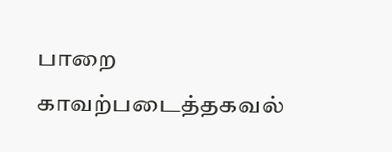பாறை
காவற்படைத்தகவல்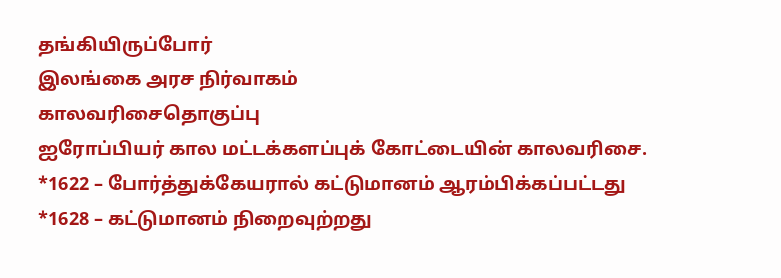தங்கியிருப்போர்
இலங்கை அரச நிர்வாகம்
காலவரிசைதொகுப்பு
ஐரோப்பியர் கால மட்டக்களப்புக் கோட்டையின் காலவரிசை.
*1622 – போர்த்துக்கேயரால் கட்டுமானம் ஆரம்பிக்கப்பட்டது
*1628 – கட்டுமானம் நிறைவுற்றது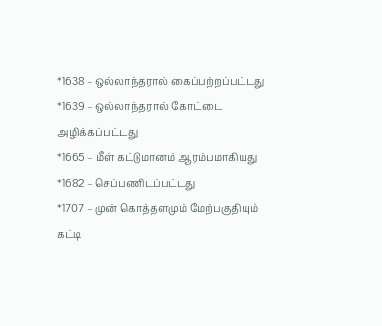*1638 – ஒல்லாந்தரால் கைப்பற்றப்பட்டது
*1639 – ஒல்லாந்தரால் கோட்டை அழிக்கப்பட்டது
*1665 – மீள் கட்டுமானம் ஆரம்பமாகியது
*1682 – செப்பணிடப்பட்டது
*1707 – முன் கொத்தளமும் மேற்பகுதியும் கட்டி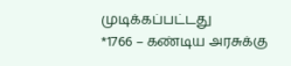முடிக்கப்பட்டது
*1766 – கண்டிய அரசுக்கு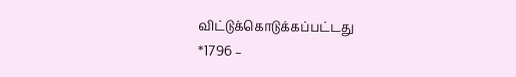விட்டுக்கொடுக்கப்பட்டது
*1796 –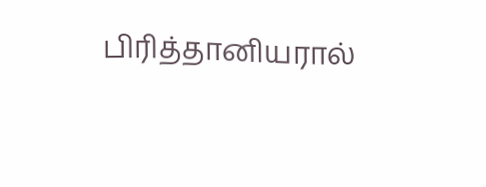பிரித்தானியரால்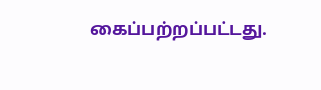கைப்பற்றப்பட்டது.